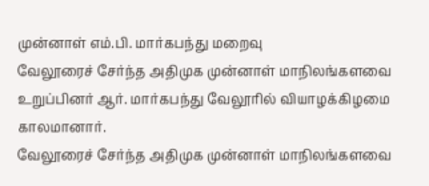முன்னாள் எம்.பி. மார்கபந்து மறைவு
வேலூரைச் சேர்ந்த அதிமுக முன்னாள் மாநிலங்களவை உறுப்பினர் ஆர். மார்கபந்து வேலூரில் வியாழக்கிழமை காலமானார்.
வேலூரைச் சேர்ந்த அதிமுக முன்னாள் மாநிலங்களவை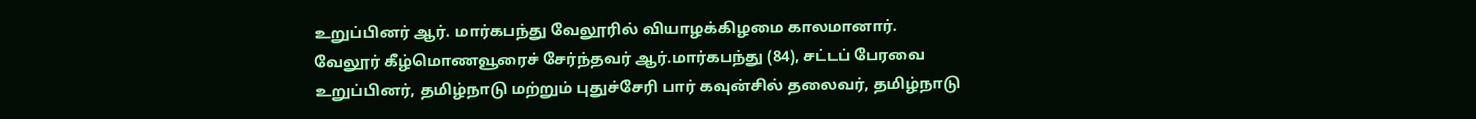உறுப்பினர் ஆர். மார்கபந்து வேலூரில் வியாழக்கிழமை காலமானார்.
வேலூர் கீழ்மொணவூரைச் சேர்ந்தவர் ஆர்.மார்கபந்து (84), சட்டப் பேரவை உறுப்பினர், தமிழ்நாடு மற்றும் புதுச்சேரி பார் கவுன்சில் தலைவர், தமிழ்நாடு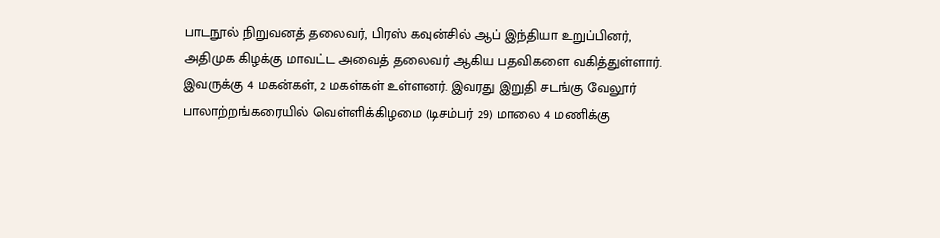பாடநூல் நிறுவனத் தலைவர், பிரஸ் கவுன்சில் ஆப் இந்தியா உறுப்பினர், அதிமுக கிழக்கு மாவட்ட அவைத் தலைவர் ஆகிய பதவிகளை வகித்துள்ளார்.
இவருக்கு 4 மகன்கள், 2 மகள்கள் உள்ளனர். இவரது இறுதி சடங்கு வேலூர் பாலாற்றங்கரையில் வெள்ளிக்கிழமை (டிசம்பர் 29) மாலை 4 மணிக்கு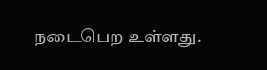நடைபெற உள்ளது.